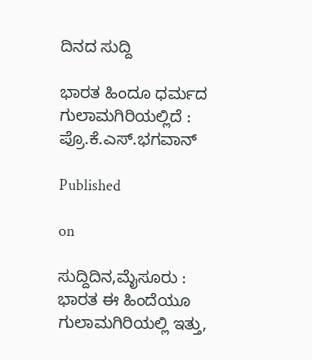ದಿನದ ಸುದ್ದಿ

ಭಾರತ ಹಿಂದೂ ಧರ್ಮದ ಗುಲಾಮಗಿರಿಯಲ್ಲಿದೆ : ಪ್ರೊ.ಕೆ.ಎಸ್.ಭಗವಾನ್

Published

on

ಸುದ್ದಿದಿನ,ಮೈಸೂರು : ಭಾರತ ಈ ಹಿಂದೆಯೂ ಗುಲಾಮಗಿರಿಯಲ್ಲಿ ಇತ್ತು,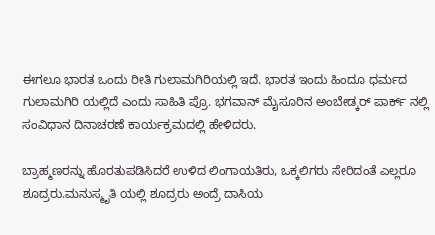ಈಗಲೂ ಭಾರತ ಒಂದು ರೀತಿ ಗುಲಾಮಗಿರಿಯಲ್ಲಿ ಇದೆ. ಭಾರತ ಇಂದು ಹಿಂದೂ ಧರ್ಮದ ಗುಲಾಮಗಿರಿ ಯಲ್ಲಿದೆ ಎಂದು ಸಾಹಿತಿ ಪ್ರೊ. ಭಗವಾನ್ ಮೈಸೂರಿನ ಅಂಬೇಡ್ಕರ್ ಪಾರ್ಕ್ ನಲ್ಲಿ ಸಂವಿಧಾನ ದಿನಾಚರಣೆ ಕಾರ್ಯಕ್ರಮದಲ್ಲಿ ಹೇಳಿದರು.

ಬ್ರಾಹ್ಮಣರನ್ನು ಹೊರತುಪಡಿಸಿದರೆ ಉಳಿದ ಲಿಂಗಾಯತಿರು, ಒಕ್ಕಲಿಗರು ಸೇರಿದಂತೆ ಎಲ್ಲರೂ ಶೂದ್ರರು.ಮನುಸ್ಮೃತಿ ಯಲ್ಲಿ ಶೂದ್ರರು ಅಂದ್ರೆ ದಾಸಿಯ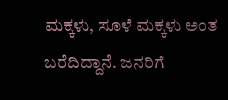ಮಕ್ಕಳು, ಸೂಳೆ ಮಕ್ಕಳು ಅಂತ ಬರೆದಿದ್ದಾನೆ. ಜನರಿಗೆ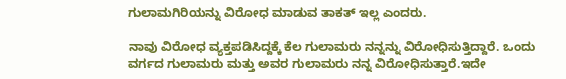ಗುಲಾಮಗಿರಿಯನ್ನು ವಿರೋಧ ಮಾಡುವ ತಾಕತ್ ಇಲ್ಲ ಎಂದರು.

ನಾವು ವಿರೋಧ ವ್ಯಕ್ತಪಡಿಸಿದ್ದಕ್ಕೆ ಕೆಲ ಗುಲಾಮರು ನನ್ನನ್ನು ವಿರೋಧಿಸುತ್ತಿದ್ದಾರೆ. ಒಂದು ವರ್ಗದ ಗುಲಾಮರು ಮತ್ತು ಅವರ ಗುಲಾಮರು ನನ್ನ ವಿರೋಧಿಸುತ್ತಾರೆ.ಇದೇ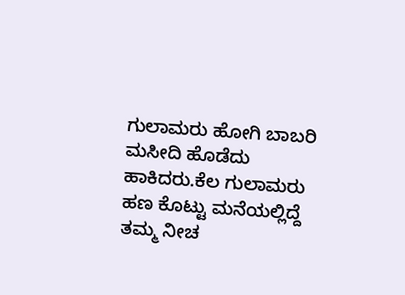ಗುಲಾಮರು ಹೋಗಿ ಬಾಬರಿ ಮಸೀದಿ ಹೊಡೆದು ಹಾಕಿದರು.ಕೆಲ ಗುಲಾಮರು ಹಣ ಕೊಟ್ಟು ಮನೆಯಲ್ಲಿದ್ದೆ ತಮ್ಮ ನೀಚ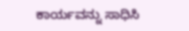ಕಾರ್ಯವನ್ನು ಸಾಧಿಸಿ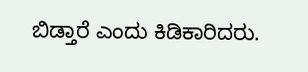ಬಿಡ್ತಾರೆ ಎಂದು ಕಿಡಿಕಾರಿದರು.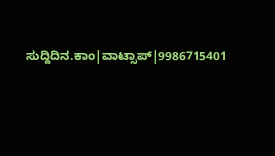ಸುದ್ದಿದಿನ.ಕಾಂ|ವಾಟ್ಸಾಪ್|9986715401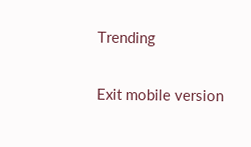Trending

Exit mobile version